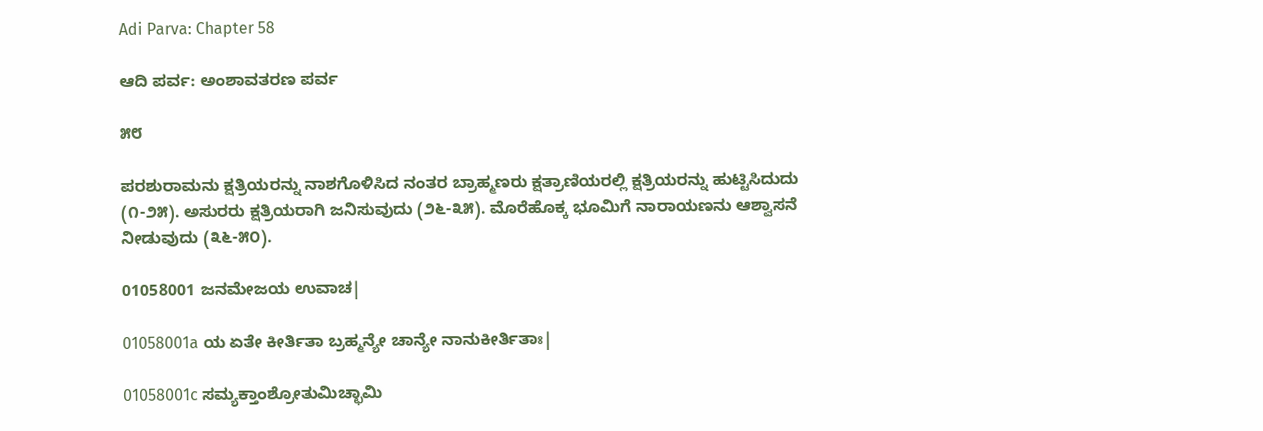Adi Parva: Chapter 58

ಆದಿ ಪರ್ವ: ಅಂಶಾವತರಣ ಪರ್ವ

೫೮

ಪರಶುರಾಮನು ಕ್ಷತ್ರಿಯರನ್ನು ನಾಶಗೊಳಿಸಿದ ನಂತರ ಬ್ರಾಹ್ಮಣರು ಕ್ಷತ್ರಾಣಿಯರಲ್ಲಿ ಕ್ಷತ್ರಿಯರನ್ನು ಹುಟ್ಟಿಸಿದುದು (೧-೨೫). ಅಸುರರು ಕ್ಷತ್ರಿಯರಾಗಿ ಜನಿಸುವುದು (೨೬-೩೫). ಮೊರೆಹೊಕ್ಕ ಭೂಮಿಗೆ ನಾರಾಯಣನು ಆಶ್ವಾಸನೆ ನೀಡುವುದು (೩೬-೫೦).

01058001 ಜನಮೇಜಯ ಉವಾಚ|

01058001a ಯ ಏತೇ ಕೀರ್ತಿತಾ ಬ್ರಹ್ಮನ್ಯೇ ಚಾನ್ಯೇ ನಾನುಕೀರ್ತಿತಾಃ|

01058001c ಸಮ್ಯಕ್ತಾಂಶ್ರೋತುಮಿಚ್ಛಾಮಿ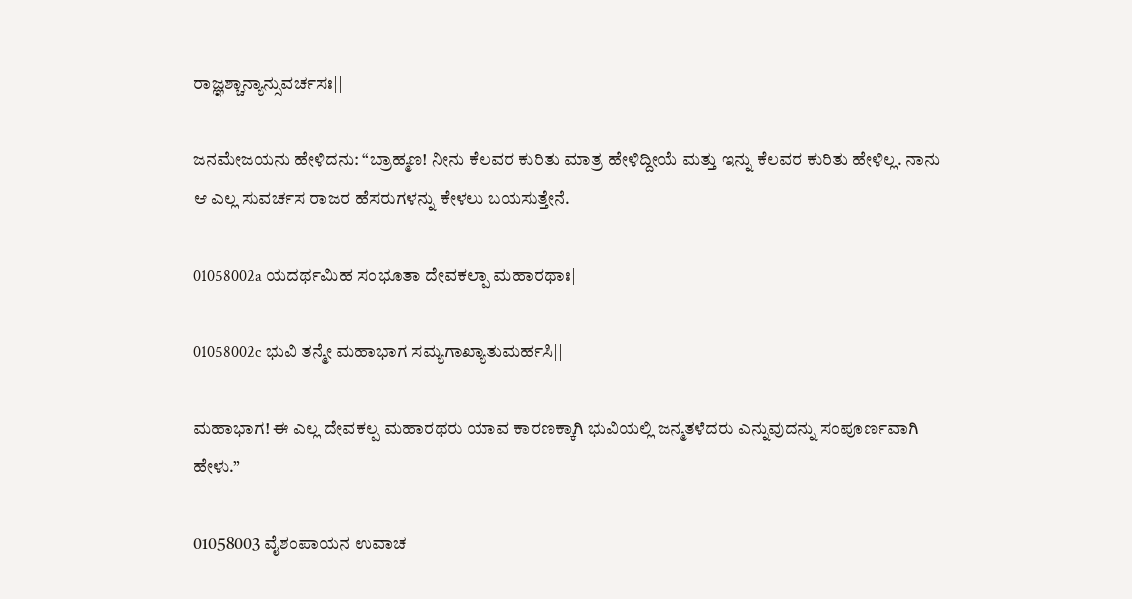ರಾಜ್ಞಶ್ಚಾನ್ಯಾನ್ಸುವರ್ಚಸಃ||

ಜನಮೇಜಯನು ಹೇಳಿದನು: “ಬ್ರಾಹ್ಮಣ! ನೀನು ಕೆಲವರ ಕುರಿತು ಮಾತ್ರ ಹೇಳಿದ್ದೀಯೆ ಮತ್ತು ಇನ್ನು ಕೆಲವರ ಕುರಿತು ಹೇಳಿಲ್ಲ. ನಾನು ಆ ಎಲ್ಲ ಸುವರ್ಚಸ ರಾಜರ ಹೆಸರುಗಳನ್ನು ಕೇಳಲು ಬಯಸುತ್ತೇನೆ.

01058002a ಯದರ್ಥಮಿಹ ಸಂಭೂತಾ ದೇವಕಲ್ಪಾ ಮಹಾರಥಾಃ|

01058002c ಭುವಿ ತನ್ಮೇ ಮಹಾಭಾಗ ಸಮ್ಯಗಾಖ್ಯಾತುಮರ್ಹಸಿ||

ಮಹಾಭಾಗ! ಈ ಎಲ್ಲ ದೇವಕಲ್ಪ ಮಹಾರಥರು ಯಾವ ಕಾರಣಕ್ಕಾಗಿ ಭುವಿಯಲ್ಲಿ ಜನ್ಮತಳೆದರು ಎನ್ನುವುದನ್ನು ಸಂಪೂರ್ಣವಾಗಿ ಹೇಳು.”

01058003 ವೈಶಂಪಾಯನ ಉವಾಚ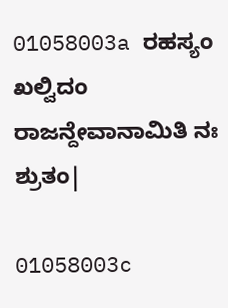01058003a ರಹಸ್ಯಂ ಖಲ್ವಿದಂ ರಾಜನ್ದೇವಾನಾಮಿತಿ ನಃ ಶ್ರುತಂ|

01058003c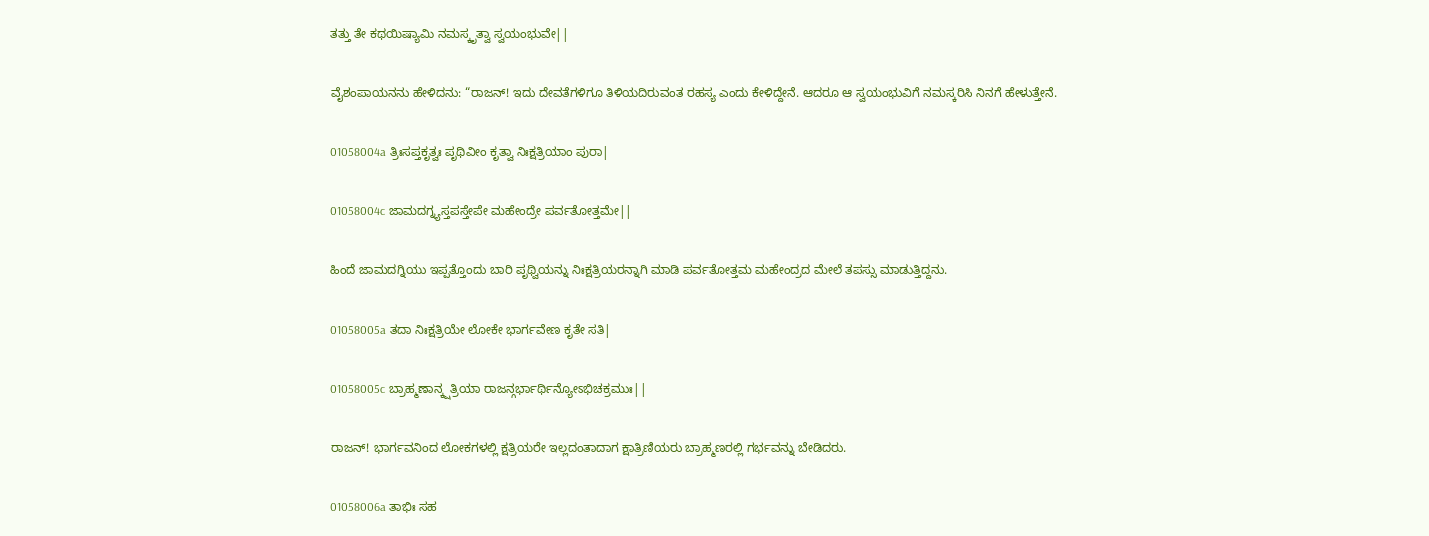ತತ್ತು ತೇ ಕಥಯಿಷ್ಯಾಮಿ ನಮಸ್ಕೃತ್ವಾ ಸ್ವಯಂಭುವೇ||

ವೈಶಂಪಾಯನನು ಹೇಳಿದನು: “ರಾಜನ್! ಇದು ದೇವತೆಗಳಿಗೂ ತಿಳಿಯದಿರುವಂತ ರಹಸ್ಯ ಎಂದು ಕೇಳಿದ್ದೇನೆ. ಆದರೂ ಆ ಸ್ವಯಂಭುವಿಗೆ ನಮಸ್ಕರಿಸಿ ನಿನಗೆ ಹೇಳುತ್ತೇನೆ.

01058004a ತ್ರಿಃಸಪ್ತಕೃತ್ವಃ ಪೃಥಿವೀಂ ಕೃತ್ವಾ ನಿಃಕ್ಷತ್ರಿಯಾಂ ಪುರಾ|

01058004c ಜಾಮದಗ್ನ್ಯಸ್ತಪಸ್ತೇಪೇ ಮಹೇಂದ್ರೇ ಪರ್ವತೋತ್ತಮೇ||

ಹಿಂದೆ ಜಾಮದಗ್ನಿಯು ಇಪ್ಪತ್ತೊಂದು ಬಾರಿ ಪೃಥ್ವಿಯನ್ನು ನಿಃಕ್ಷತ್ರಿಯರನ್ನಾಗಿ ಮಾಡಿ ಪರ್ವತೋತ್ತಮ ಮಹೇಂದ್ರದ ಮೇಲೆ ತಪಸ್ಸು ಮಾಡುತ್ತಿದ್ದನು.

01058005a ತದಾ ನಿಃಕ್ಷತ್ರಿಯೇ ಲೋಕೇ ಭಾರ್ಗವೇಣ ಕೃತೇ ಸತಿ|

01058005c ಬ್ರಾಹ್ಮಣಾನ್ಕ್ಷತ್ರಿಯಾ ರಾಜನ್ಗರ್ಭಾರ್ಥಿನ್ಯೋಽಭಿಚಕ್ರಮುಃ||

ರಾಜನ್! ಭಾರ್ಗವನಿಂದ ಲೋಕಗಳಲ್ಲಿ ಕ್ಷತ್ರಿಯರೇ ಇಲ್ಲದಂತಾದಾಗ ಕ್ಷಾತ್ರಿಣಿಯರು ಬ್ರಾಹ್ಮಣರಲ್ಲಿ ಗರ್ಭವನ್ನು ಬೇಡಿದರು.

01058006a ತಾಭಿಃ ಸಹ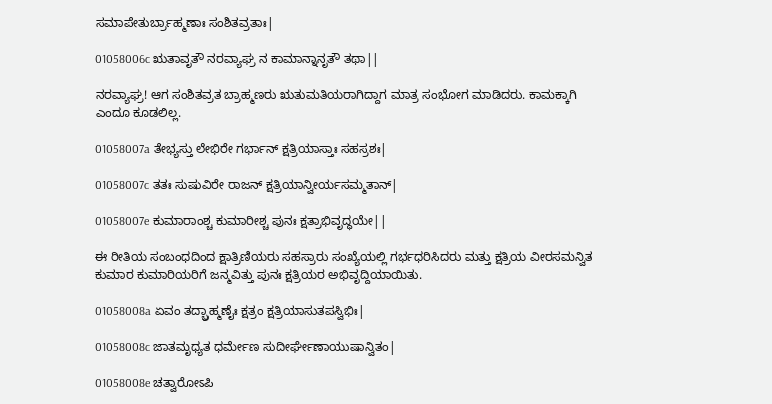ಸಮಾಪೇತುರ್ಬ್ರಾಹ್ಮಣಾಃ ಸಂಶಿತವ್ರತಾಃ|

01058006c ಋತಾವೃತೌ ನರವ್ಯಾಘ್ರ ನ ಕಾಮಾನ್ನಾನೃತೌ ತಥಾ||

ನರವ್ಯಾಘ್ರ! ಆಗ ಸಂಶಿತವ್ರತ ಬ್ರಾಹ್ಮಣರು ಋತುಮತಿಯರಾಗಿದ್ದಾಗ ಮಾತ್ರ ಸಂಭೋಗ ಮಾಡಿದರು. ಕಾಮಕ್ಕಾಗಿ ಎಂದೂ ಕೂಡಲಿಲ್ಲ.

01058007a ತೇಭ್ಯಸ್ತು ಲೇಭಿರೇ ಗರ್ಭಾನ್ ಕ್ಷತ್ರಿಯಾಸ್ತಾಃ ಸಹಸ್ರಶಃ|

01058007c ತತಃ ಸುಷುವಿರೇ ರಾಜನ್ ಕ್ಷತ್ರಿಯಾನ್ವೀರ್ಯಸಮ್ಮತಾನ್|

01058007e ಕುಮಾರಾಂಶ್ಚ ಕುಮಾರೀಶ್ಚ ಪುನಃ ಕ್ಷತ್ರಾಭಿವೃದ್ಧಯೇ||

ಈ ರೀತಿಯ ಸಂಬಂಧದಿಂದ ಕ್ಷಾತ್ರಿಣಿಯರು ಸಹಸ್ರಾರು ಸಂಖ್ಯೆಯಲ್ಲಿ ಗರ್ಭಧರಿಸಿದರು ಮತ್ತು ಕ್ಷತ್ರಿಯ ವೀರಸಮನ್ವಿತ ಕುಮಾರ ಕುಮಾರಿಯರಿಗೆ ಜನ್ಮವಿತ್ತು ಪುನಃ ಕ್ಷತ್ರಿಯರ ಅಭಿವೃದ್ದಿಯಾಯಿತು.

01058008a ಏವಂ ತದ್ಬ್ರಾಹ್ಮಣೈಃ ಕ್ಷತ್ರಂ ಕ್ಷತ್ರಿಯಾಸುತಪಸ್ವಿಭಿಃ|

01058008c ಜಾತಮೃಧ್ಯತ ಧರ್ಮೇಣ ಸುದೀರ್ಘೇಣಾಯುಷಾನ್ವಿತಂ|

01058008e ಚತ್ವಾರೋಽಪಿ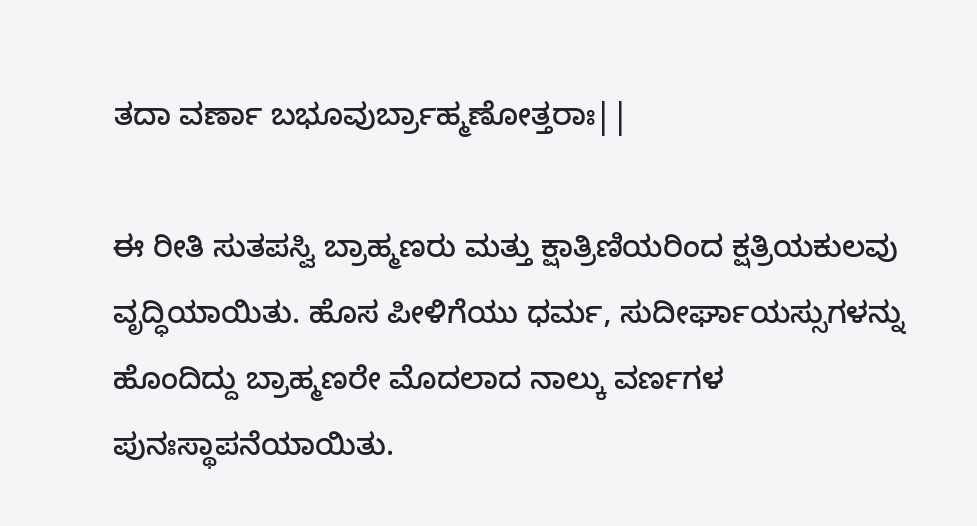ತದಾ ವರ್ಣಾ ಬಭೂವುರ್ಬ್ರಾಹ್ಮಣೋತ್ತರಾಃ||

ಈ ರೀತಿ ಸುತಪಸ್ವಿ ಬ್ರಾಹ್ಮಣರು ಮತ್ತು ಕ್ಷಾತ್ರಿಣಿಯರಿಂದ ಕ್ಷತ್ರಿಯಕುಲವು ವೃದ್ಧಿಯಾಯಿತು. ಹೊಸ ಪೀಳಿಗೆಯು ಧರ್ಮ, ಸುದೀರ್ಘಾಯಸ್ಸುಗಳನ್ನು ಹೊಂದಿದ್ದು ಬ್ರಾಹ್ಮಣರೇ ಮೊದಲಾದ ನಾಲ್ಕು ವರ್ಣಗಳ ಪುನಃಸ್ಥಾಪನೆಯಾಯಿತು.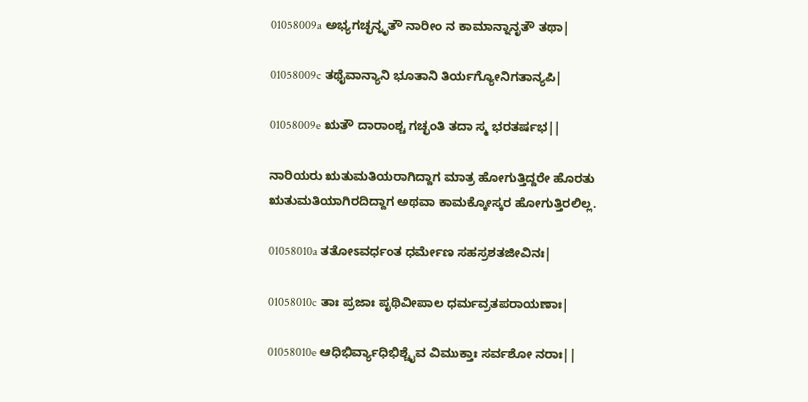01058009a ಅಭ್ಯಗಚ್ಛನ್ನೃತೌ ನಾರೀಂ ನ ಕಾಮಾನ್ನಾನೃತೌ ತಥಾ|

01058009c ತಥೈವಾನ್ಯಾನಿ ಭೂತಾನಿ ತಿರ್ಯಗ್ಯೋನಿಗತಾನ್ಯಪಿ|

01058009e ಋತೌ ದಾರಾಂಶ್ಚ ಗಚ್ಛಂತಿ ತದಾ ಸ್ಮ ಭರತರ್ಷಭ||

ನಾರಿಯರು ಋತುಮತಿಯರಾಗಿದ್ದಾಗ ಮಾತ್ರ ಹೋಗುತ್ತಿದ್ದರೇ ಹೊರತು ಋತುಮತಿಯಾಗಿರದಿದ್ದಾಗ ಅಥವಾ ಕಾಮಕ್ಕೋಸ್ಕರ ಹೋಗುತ್ತಿರಲಿಲ್ಲ.

01058010a ತತೋಽವರ್ಧಂತ ಧರ್ಮೇಣ ಸಹಸ್ರಶತಜೀವಿನಃ|

01058010c ತಾಃ ಪ್ರಜಾಃ ಪೃಥಿವೀಪಾಲ ಧರ್ಮವ್ರತಪರಾಯಣಾಃ|

01058010e ಆಧಿಭಿರ್ವ್ಯಾಧಿಭಿಶ್ಚೈವ ವಿಮುಕ್ತಾಃ ಸರ್ವಶೋ ನರಾಃ||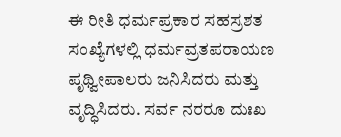ಈ ರೀತಿ ಧರ್ಮಪ್ರಕಾರ ಸಹಸ್ರಶತ ಸಂಖ್ಯೆಗಳಲ್ಲಿ ಧರ್ಮವ್ರತಪರಾಯಣ ಪೃಥ್ವೀಪಾಲರು ಜನಿಸಿದರು ಮತ್ತು ವೃದ್ಧಿಸಿದರು. ಸರ್ವ ನರರೂ ದುಃಖ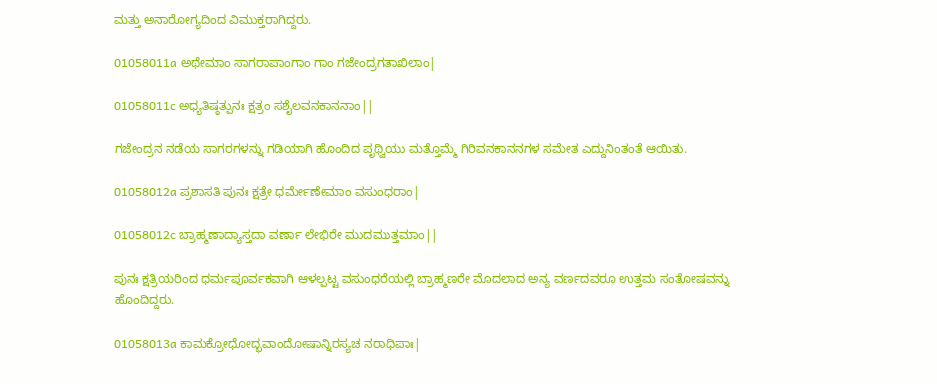ಮತ್ತು ಅನಾರೋಗ್ಯದಿಂದ ವಿಮುಕ್ತರಾಗಿದ್ದರು.

01058011a ಅಥೇಮಾಂ ಸಾಗರಾಪಾಂಗಾಂ ಗಾಂ ಗಜೇಂದ್ರಗತಾಖಿಲಾಂ|

01058011c ಅಧ್ಯತಿಷ್ಠತ್ಪುನಃ ಕ್ಷತ್ರಂ ಸಶೈಲವನಕಾನನಾಂ||

ಗಜೇಂದ್ರನ ನಡೆಯ ಸಾಗರಗಳನ್ನು ಗಡಿಯಾಗಿ ಹೊಂದಿದ ಪೃಥ್ವಿಯು ಮತ್ತೊಮ್ಮೆ ಗಿರಿವನಕಾನನಗಳ ಸಮೇತ ಎದ್ದುನಿಂತಂತೆ ಆಯಿತು.

01058012a ಪ್ರಶಾಸತಿ ಪುನಃ ಕ್ಷತ್ರೇ ಧರ್ಮೇಣೇಮಾಂ ವಸುಂಧರಾಂ|

01058012c ಬ್ರಾಹ್ಮಣಾದ್ಯಾಸ್ತದಾ ವರ್ಣಾ ಲೇಭಿರೇ ಮುದಮುತ್ತಮಾಂ||

ಪುನಃ ಕ್ಷತ್ರಿಯರಿಂದ ಧರ್ಮಪೂರ್ವಕವಾಗಿ ಆಳಲ್ಪಟ್ಟ ವಸುಂಧರೆಯಲ್ಲಿ ಬ್ರಾಹ್ಮಣರೇ ಮೊದಲಾದ ಅನ್ಯ ವರ್ಣದವರೂ ಉತ್ತಮ ಸಂತೋಷವನ್ನು ಹೊಂದಿದ್ದರು.

01058013a ಕಾಮಕ್ರೋಧೋದ್ಭವಾಂದೋಷಾನ್ನಿರಸ್ಯಚ ನರಾಧಿಪಾಃ|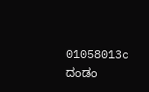01058013c ದಂಡಂ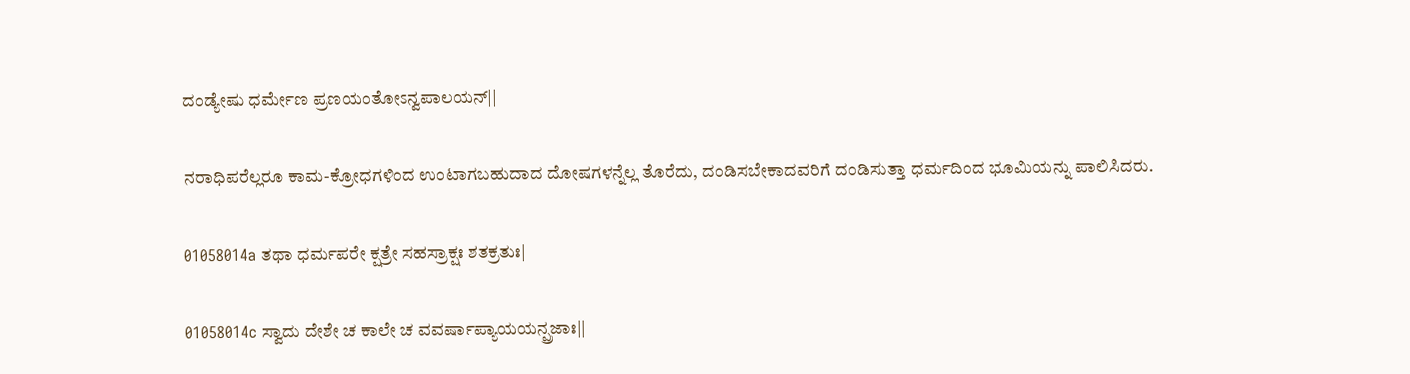ದಂಡ್ಯೇಷು ಧರ್ಮೇಣ ಪ್ರಣಯಂತೋಽನ್ವಪಾಲಯನ್||

ನರಾಧಿಪರೆಲ್ಲರೂ ಕಾಮ-ಕ್ರೋಧಗಳಿಂದ ಉಂಟಾಗಬಹುದಾದ ದೋಷಗಳನ್ನೆಲ್ಲ ತೊರೆದು, ದಂಡಿಸಬೇಕಾದವರಿಗೆ ದಂಡಿಸುತ್ತಾ ಧರ್ಮದಿಂದ ಭೂಮಿಯನ್ನು ಪಾಲಿಸಿದರು.

01058014a ತಥಾ ಧರ್ಮಪರೇ ಕ್ಷತ್ರೇ ಸಹಸ್ರಾಕ್ಷಃ ಶತಕ್ರತುಃ|

01058014c ಸ್ವಾದು ದೇಶೇ ಚ ಕಾಲೇ ಚ ವವರ್ಷಾಪ್ಯಾಯಯನ್ಪ್ರಜಾಃ||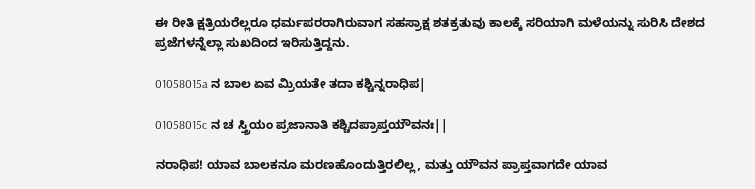ಈ ರೀತಿ ಕ್ಷತ್ರಿಯರೆಲ್ಲರೂ ಧರ್ಮಪರರಾಗಿರುವಾಗ ಸಹಸ್ರಾಕ್ಷ ಶತಕ್ರತುವು ಕಾಲಕ್ಕೆ ಸರಿಯಾಗಿ ಮಳೆಯನ್ನು ಸುರಿಸಿ ದೇಶದ ಪ್ರಜೆಗಳನ್ನೆಲ್ಲಾ ಸುಖದಿಂದ ಇರಿಸುತ್ತಿದ್ದನು.

01058015a ನ ಬಾಲ ಏವ ಮ್ರಿಯತೇ ತದಾ ಕಶ್ಚಿನ್ನರಾಧಿಪ|

01058015c ನ ಚ ಸ್ತ್ರಿಯಂ ಪ್ರಜಾನಾತಿ ಕಶ್ಚಿದಪ್ರಾಪ್ತಯೌವನಃ||

ನರಾಧಿಪ! ಯಾವ ಬಾಲಕನೂ ಮರಣಹೊಂದುತ್ತಿರಲಿಲ್ಲ, ಮತ್ತು ಯೌವನ ಪ್ರಾಪ್ತವಾಗದೇ ಯಾವ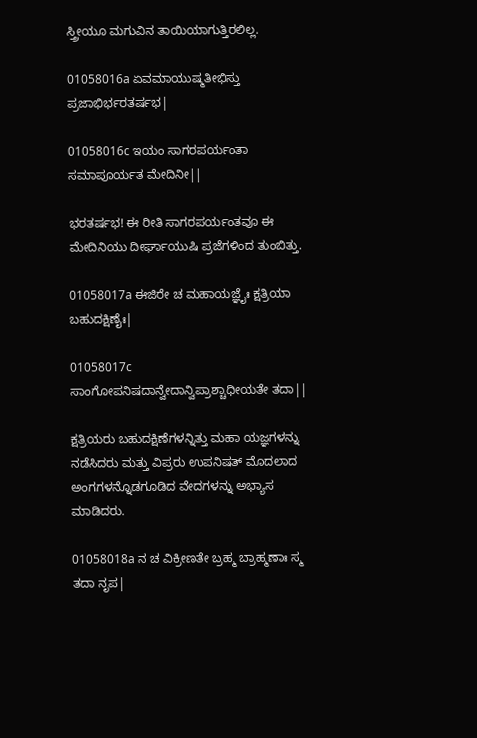ಸ್ತ್ರೀಯೂ ಮಗುವಿನ ತಾಯಿಯಾಗುತ್ತಿರಲಿಲ್ಲ.

01058016a ಏವಮಾಯುಷ್ಮತೀಭಿಸ್ತು ಪ್ರಜಾಭಿರ್ಭರತರ್ಷಭ|

01058016c ಇಯಂ ಸಾಗರಪರ್ಯಂತಾ ಸಮಾಪೂರ್ಯತ ಮೇದಿನೀ||

ಭರತರ್ಷಭ! ಈ ರೀತಿ ಸಾಗರಪರ್ಯಂತವೂ ಈ ಮೇದಿನಿಯು ದೀರ್ಘಾಯುಷಿ ಪ್ರಜೆಗಳಿಂದ ತುಂಬಿತ್ತು.

01058017a ಈಜಿರೇ ಚ ಮಹಾಯಜ್ಞೈಃ ಕ್ಷತ್ರಿಯಾ ಬಹುದಕ್ಷಿಣೈಃ|

01058017c ಸಾಂಗೋಪನಿಷದಾನ್ವೇದಾನ್ವಿಪ್ರಾಶ್ಚಾಧೀಯತೇ ತದಾ||

ಕ್ಷತ್ರಿಯರು ಬಹುದಕ್ಷಿಣೆಗಳನ್ನಿತ್ತು ಮಹಾ ಯಜ್ಞಗಳನ್ನು ನಡೆಸಿದರು ಮತ್ತು ವಿಪ್ರರು ಉಪನಿಷತ್ ಮೊದಲಾದ ಅಂಗಗಳನ್ನೊಡಗೂಡಿದ ವೇದಗಳನ್ನು ಅಭ್ಯಾಸ ಮಾಡಿದರು.

01058018a ನ ಚ ವಿಕ್ರೀಣತೇ ಬ್ರಹ್ಮ ಬ್ರಾಹ್ಮಣಾಃ ಸ್ಮ ತದಾ ನೃಪ|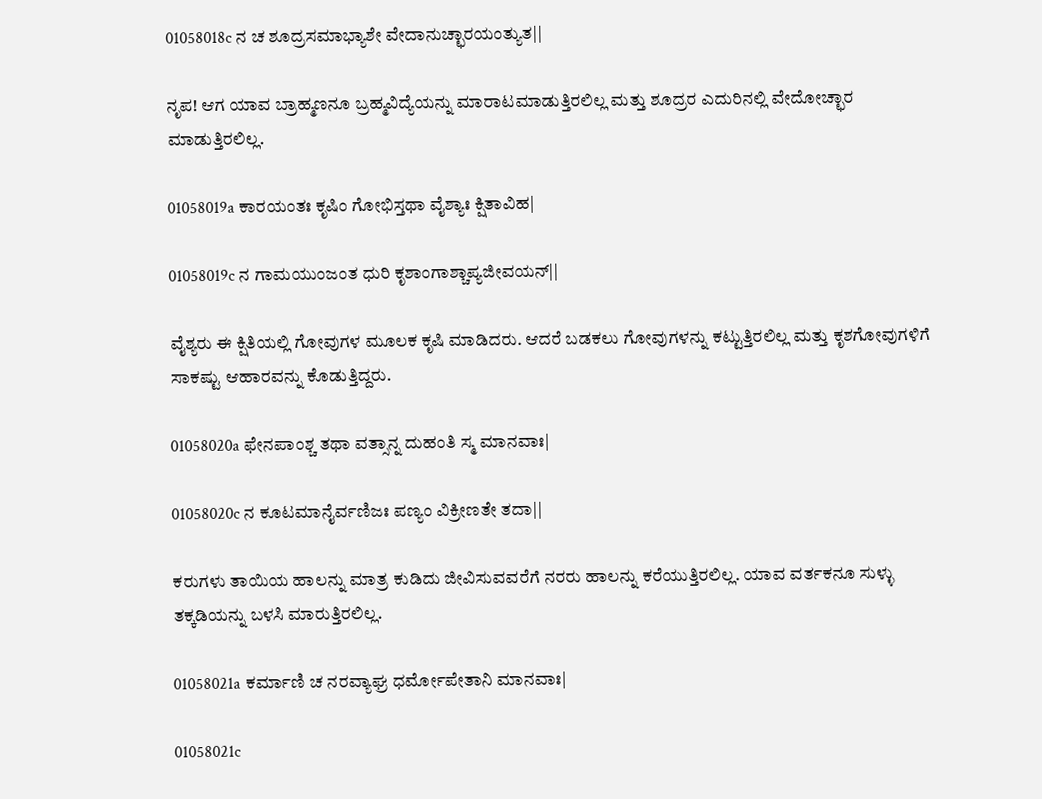01058018c ನ ಚ ಶೂದ್ರಸಮಾಭ್ಯಾಶೇ ವೇದಾನುಚ್ಛಾರಯಂತ್ಯುತ||

ನೃಪ! ಆಗ ಯಾವ ಬ್ರಾಹ್ಮಣನೂ ಬ್ರಹ್ಮವಿದ್ಯೆಯನ್ನು ಮಾರಾಟಮಾಡುತ್ತಿರಲಿಲ್ಲ ಮತ್ತು ಶೂದ್ರರ ಎದುರಿನಲ್ಲಿ ವೇದೋಚ್ಛಾರ ಮಾಡುತ್ತಿರಲಿಲ್ಲ.

01058019a ಕಾರಯಂತಃ ಕೃಷಿಂ ಗೋಭಿಸ್ತಥಾ ವೈಶ್ಯಾಃ ಕ್ಷಿತಾವಿಹ|

01058019c ನ ಗಾಮಯುಂಜಂತ ಧುರಿ ಕೃಶಾಂಗಾಶ್ಚಾಪ್ಯಜೀವಯನ್||

ವೈಶ್ಯರು ಈ ಕ್ಷಿತಿಯಲ್ಲಿ ಗೋವುಗಳ ಮೂಲಕ ಕೃಷಿ ಮಾಡಿದರು. ಆದರೆ ಬಡಕಲು ಗೋವುಗಳನ್ನು ಕಟ್ಟುತ್ತಿರಲಿಲ್ಲ ಮತ್ತು ಕೃಶಗೋವುಗಳಿಗೆ ಸಾಕಷ್ಟು ಆಹಾರವನ್ನು ಕೊಡುತ್ತಿದ್ದರು.

01058020a ಫೇನಪಾಂಶ್ಚ ತಥಾ ವತ್ಸಾನ್ನ ದುಹಂತಿ ಸ್ಮ ಮಾನವಾಃ|

01058020c ನ ಕೂಟಮಾನೈರ್ವಣಿಜಃ ಪಣ್ಯಂ ವಿಕ್ರೀಣತೇ ತದಾ||

ಕರುಗಳು ತಾಯಿಯ ಹಾಲನ್ನು ಮಾತ್ರ ಕುಡಿದು ಜೀವಿಸುವವರೆಗೆ ನರರು ಹಾಲನ್ನು ಕರೆಯುತ್ತಿರಲಿಲ್ಲ. ಯಾವ ವರ್ತಕನೂ ಸುಳ್ಳು ತಕ್ಕಡಿಯನ್ನು ಬಳಸಿ ಮಾರುತ್ತಿರಲಿಲ್ಲ.

01058021a ಕರ್ಮಾಣಿ ಚ ನರವ್ಯಾಘ್ರ ಧರ್ಮೋಪೇತಾನಿ ಮಾನವಾಃ|

01058021c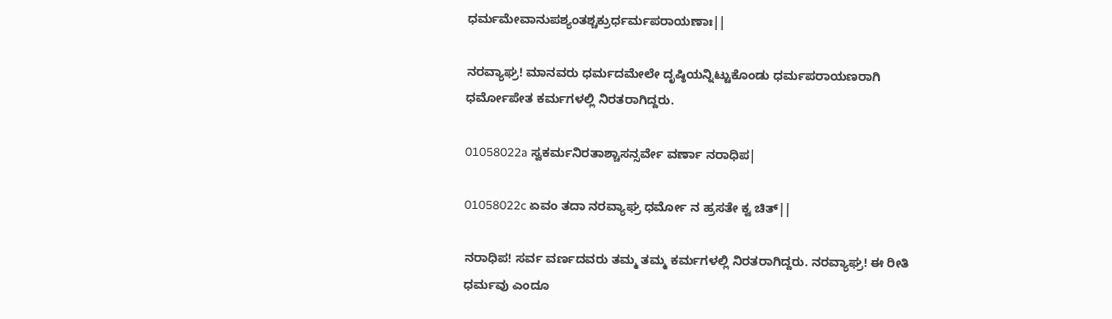ಧರ್ಮಮೇವಾನುಪಶ್ಯಂತಶ್ಚಕ್ರುರ್ಧರ್ಮಪರಾಯಣಾಃ||

ನರವ್ಯಾಘ್ರ! ಮಾನವರು ಧರ್ಮದಮೇಲೇ ದೃಷ್ಠಿಯನ್ನಿಟ್ಟುಕೊಂಡು ಧರ್ಮಪರಾಯಣರಾಗಿ ಧರ್ಮೋಪೇತ ಕರ್ಮಗಳಲ್ಲಿ ನಿರತರಾಗಿದ್ದರು.

01058022a ಸ್ವಕರ್ಮನಿರತಾಶ್ಚಾಸನ್ಸರ್ವೇ ವರ್ಣಾ ನರಾಧಿಪ|

01058022c ಏವಂ ತದಾ ನರವ್ಯಾಘ್ರ ಧರ್ಮೋ ನ ಹ್ರಸತೇ ಕ್ವ ಚಿತ್||

ನರಾಧಿಪ! ಸರ್ವ ವರ್ಣದವರು ತಮ್ಮ ತಮ್ಮ ಕರ್ಮಗಳಲ್ಲಿ ನಿರತರಾಗಿದ್ದರು. ನರವ್ಯಾಘ್ರ! ಈ ರೀತಿ ಧರ್ಮವು ಎಂದೂ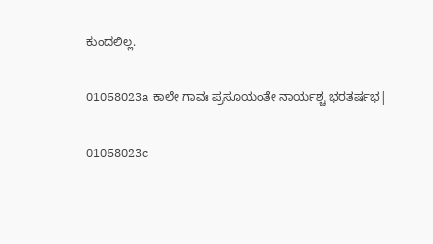ಕುಂದಲಿಲ್ಲ.

01058023a ಕಾಲೇ ಗಾವಃ ಪ್ರಸೂಯಂತೇ ನಾರ್ಯಶ್ಚ ಭರತರ್ಷಭ|

01058023c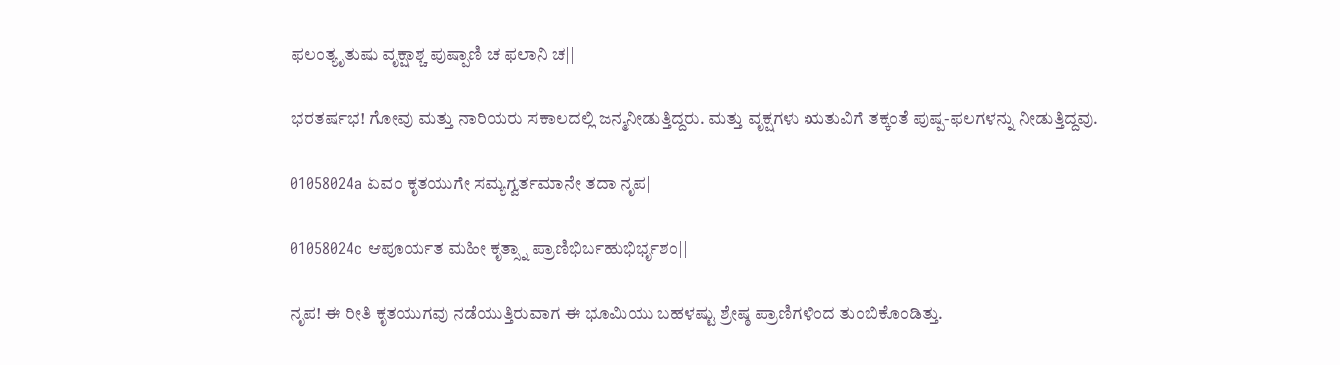ಫಲಂತ್ಯೃತುಷು ವೃಕ್ಷಾಶ್ಚ ಪುಷ್ಪಾಣಿ ಚ ಫಲಾನಿ ಚ||

ಭರತರ್ಷಭ! ಗೋವು ಮತ್ತು ನಾರಿಯರು ಸಕಾಲದಲ್ಲಿ ಜನ್ಮನೀಡುತ್ತಿದ್ದರು. ಮತ್ತು ವೃಕ್ಷಗಳು ಋತುವಿಗೆ ತಕ್ಕಂತೆ ಪುಷ್ಪ-ಫಲಗಳನ್ನು ನೀಡುತ್ತಿದ್ದವು.

01058024a ಏವಂ ಕೃತಯುಗೇ ಸಮ್ಯಗ್ವರ್ತಮಾನೇ ತದಾ ನೃಪ|

01058024c ಆಪೂರ್ಯತ ಮಹೀ ಕೃತ್ಸ್ನಾ ಪ್ರಾಣಿಭಿರ್ಬಹುಭಿರ್ಭೃಶಂ||

ನೃಪ! ಈ ರೀತಿ ಕೃತಯುಗವು ನಡೆಯುತ್ತಿರುವಾಗ ಈ ಭೂಮಿಯು ಬಹಳಷ್ಟು ಶ್ರೇಷ್ಠ ಪ್ರಾಣಿಗಳಿಂದ ತುಂಬಿಕೊಂಡಿತ್ತು.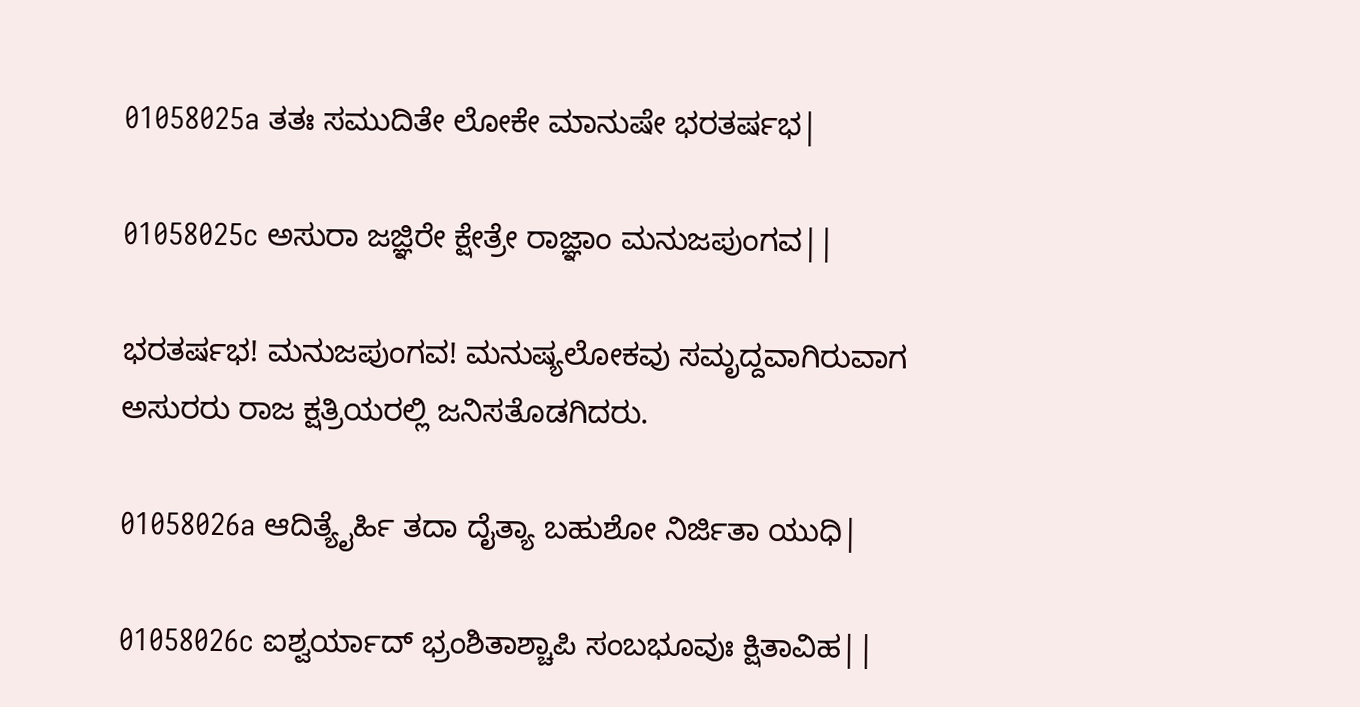01058025a ತತಃ ಸಮುದಿತೇ ಲೋಕೇ ಮಾನುಷೇ ಭರತರ್ಷಭ|

01058025c ಅಸುರಾ ಜಜ್ಞಿರೇ ಕ್ಷೇತ್ರೇ ರಾಜ್ಞಾಂ ಮನುಜಪುಂಗವ||

ಭರತರ್ಷಭ! ಮನುಜಪುಂಗವ! ಮನುಷ್ಯಲೋಕವು ಸಮೃದ್ದವಾಗಿರುವಾಗ ಅಸುರರು ರಾಜ ಕ್ಷತ್ರಿಯರಲ್ಲಿ ಜನಿಸತೊಡಗಿದರು.

01058026a ಆದಿತ್ಯೈರ್ಹಿ ತದಾ ದೈತ್ಯಾ ಬಹುಶೋ ನಿರ್ಜಿತಾ ಯುಧಿ|

01058026c ಐಶ್ವರ್ಯಾದ್ ಭ್ರಂಶಿತಾಶ್ಚಾಪಿ ಸಂಬಭೂವುಃ ಕ್ಷಿತಾವಿಹ||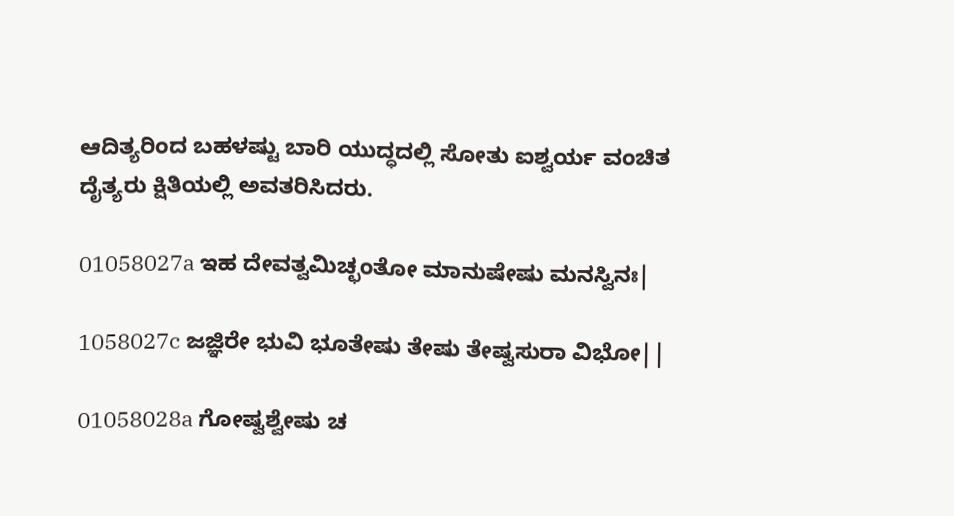ಆದಿತ್ಯರಿಂದ ಬಹಳಷ್ಟು ಬಾರಿ ಯುದ್ಧದಲ್ಲಿ ಸೋತು ಐಶ್ವರ್ಯ ವಂಚಿತ ದೈತ್ಯರು ಕ್ಷಿತಿಯಲ್ಲಿ ಅವತರಿಸಿದರು.

01058027a ಇಹ ದೇವತ್ವಮಿಚ್ಛಂತೋ ಮಾನುಷೇಷು ಮನಸ್ವಿನಃ|

1058027c ಜಜ್ಞಿರೇ ಭುವಿ ಭೂತೇಷು ತೇಷು ತೇಷ್ವಸುರಾ ವಿಭೋ||

01058028a ಗೋಷ್ವಶ್ವೇಷು ಚ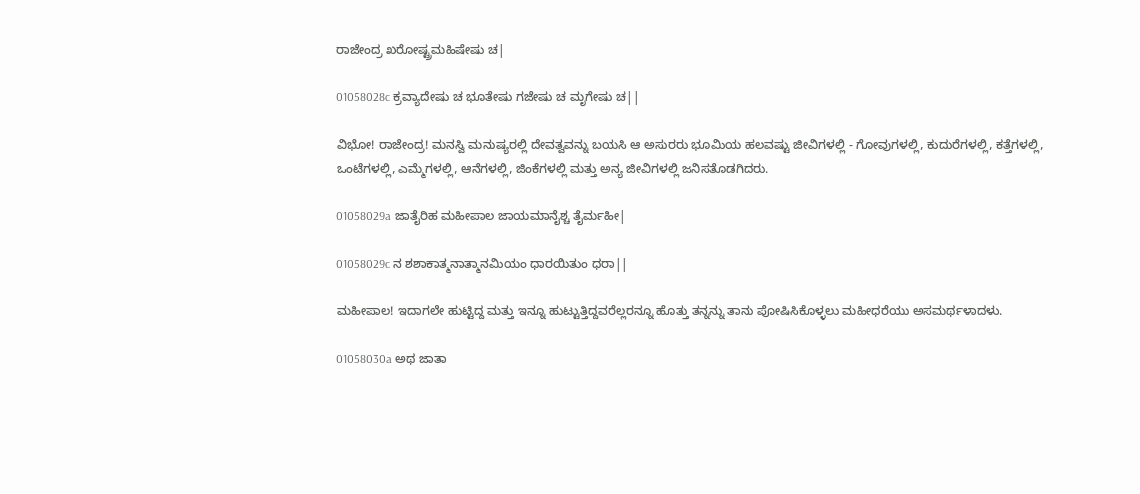ರಾಜೇಂದ್ರ ಖರೋಷ್ಟ್ರಮಹಿಷೇಷು ಚ|

01058028c ಕ್ರವ್ಯಾದೇಷು ಚ ಭೂತೇಷು ಗಜೇಷು ಚ ಮೃಗೇಷು ಚ||

ವಿಭೋ! ರಾಜೇಂದ್ರ! ಮನಸ್ವಿ ಮನುಷ್ಯರಲ್ಲಿ ದೇವತ್ವವನ್ನು ಬಯಸಿ ಆ ಅಸುರರು ಭೂಮಿಯ ಹಲವಷ್ಟು ಜೀವಿಗಳಲ್ಲಿ - ಗೋವುಗಳಲ್ಲಿ, ಕುದುರೆಗಳಲ್ಲಿ, ಕತ್ತೆಗಳಲ್ಲಿ, ಒಂಟೆಗಳಲ್ಲಿ, ಎಮ್ಮೆಗಳಲ್ಲಿ, ಆನೆಗಳಲ್ಲಿ, ಜಿಂಕೆಗಳಲ್ಲಿ ಮತ್ತು ಅನ್ಯ ಜೀವಿಗಳಲ್ಲಿ ಜನಿಸತೊಡಗಿದರು.

01058029a ಜಾತೈರಿಹ ಮಹೀಪಾಲ ಜಾಯಮಾನೈಶ್ಚ ತೈರ್ಮಹೀ|

01058029c ನ ಶಶಾಕಾತ್ಮನಾತ್ಮಾನಮಿಯಂ ಧಾರಯಿತುಂ ಧರಾ||

ಮಹೀಪಾಲ! ಇದಾಗಲೇ ಹುಟ್ಟಿದ್ದ ಮತ್ತು ಇನ್ನೂ ಹುಟ್ಟುತ್ತಿದ್ದವರೆಲ್ಲರನ್ನೂ ಹೊತ್ತು ತನ್ನನ್ನು ತಾನು ಪೋಷಿಸಿಕೊಳ್ಳಲು ಮಹೀಧರೆಯು ಅಸಮರ್ಥಳಾದಳು.

01058030a ಅಥ ಜಾತಾ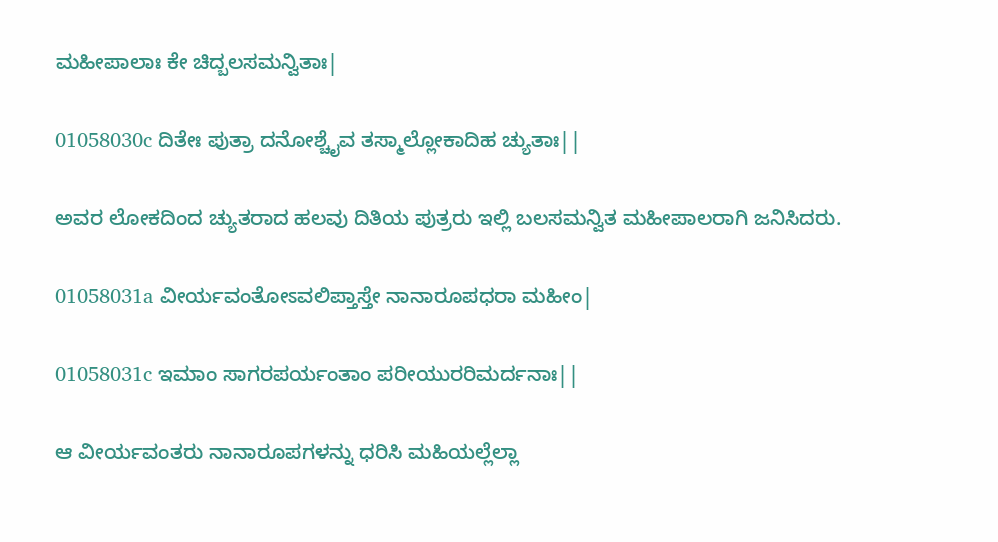ಮಹೀಪಾಲಾಃ ಕೇ ಚಿದ್ಬಲಸಮನ್ವಿತಾಃ|

01058030c ದಿತೇಃ ಪುತ್ರಾ ದನೋಶ್ಚೈವ ತಸ್ಮಾಲ್ಲೋಕಾದಿಹ ಚ್ಯುತಾಃ||

ಅವರ ಲೋಕದಿಂದ ಚ್ಯುತರಾದ ಹಲವು ದಿತಿಯ ಪುತ್ರರು ಇಲ್ಲಿ ಬಲಸಮನ್ವಿತ ಮಹೀಪಾಲರಾಗಿ ಜನಿಸಿದರು.

01058031a ವೀರ್ಯವಂತೋಽವಲಿಪ್ತಾಸ್ತೇ ನಾನಾರೂಪಧರಾ ಮಹೀಂ|

01058031c ಇಮಾಂ ಸಾಗರಪರ್ಯಂತಾಂ ಪರೀಯುರರಿಮರ್ದನಾಃ||

ಆ ವೀರ್ಯವಂತರು ನಾನಾರೂಪಗಳನ್ನು ಧರಿಸಿ ಮಹಿಯಲ್ಲೆಲ್ಲಾ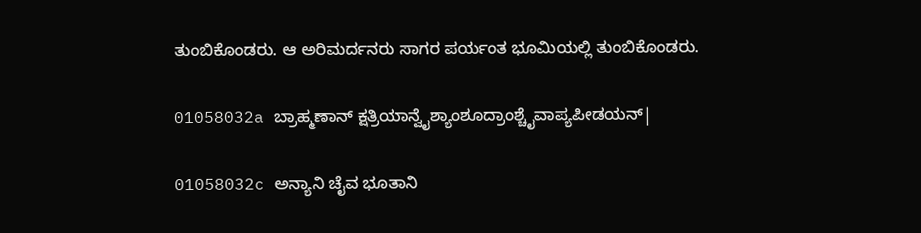ತುಂಬಿಕೊಂಡರು. ಆ ಅರಿಮರ್ದನರು ಸಾಗರ ಪರ್ಯಂತ ಭೂಮಿಯಲ್ಲಿ ತುಂಬಿಕೊಂಡರು.

01058032a ಬ್ರಾಹ್ಮಣಾನ್ ಕ್ಷತ್ರಿಯಾನ್ವೈಶ್ಯಾಂಶೂದ್ರಾಂಶ್ಚೈವಾಪ್ಯಪೀಡಯನ್|

01058032c ಅನ್ಯಾನಿ ಚೈವ ಭೂತಾನಿ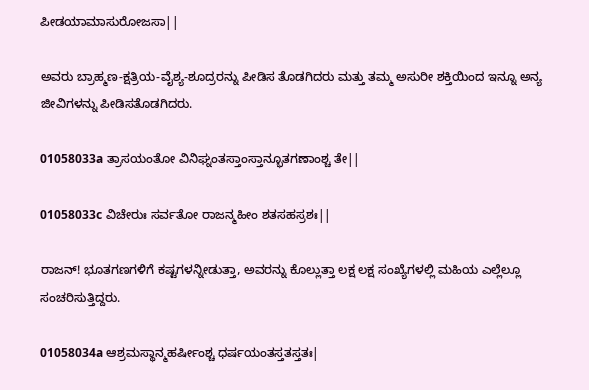ಪೀಡಯಾಮಾಸುರೋಜಸಾ||

ಅವರು ಬ್ರಾಹ್ಮಣ-ಕ್ಷತ್ರಿಯ-ವೈಶ್ಯ-ಶೂದ್ರರನ್ನು ಪೀಡಿಸ ತೊಡಗಿದರು ಮತ್ತು ತಮ್ಮ ಅಸುರೀ ಶಕ್ತಿಯಿಂದ ಇನ್ನೂ ಅನ್ಯ ಜೀವಿಗಳನ್ನು ಪೀಡಿಸತೊಡಗಿದರು.

01058033a ತ್ರಾಸಯಂತೋ ವಿನಿಘ್ನಂತಸ್ತಾಂಸ್ತಾನ್ಭೂತಗಣಾಂಶ್ಚ ತೇ||

01058033c ವಿಚೇರುಃ ಸರ್ವತೋ ರಾಜನ್ಮಹೀಂ ಶತಸಹಸ್ರಶಃ||

ರಾಜನ್! ಭೂತಗಣಗಳಿಗೆ ಕಷ್ಟಗಳನ್ನೀಡುತ್ತಾ, ಅವರನ್ನು ಕೊಲ್ಲುತ್ತಾ ಲಕ್ಷ ಲಕ್ಷ ಸಂಖ್ಯೆಗಳಲ್ಲಿ ಮಹಿಯ ಎಲ್ಲೆಲ್ಲೂ ಸಂಚರಿಸುತ್ತಿದ್ದರು.

01058034a ಆಶ್ರಮಸ್ಥಾನ್ಮಹರ್ಷೀಂಶ್ಚ ಧರ್ಷಯಂತಸ್ತತಸ್ತತಃ|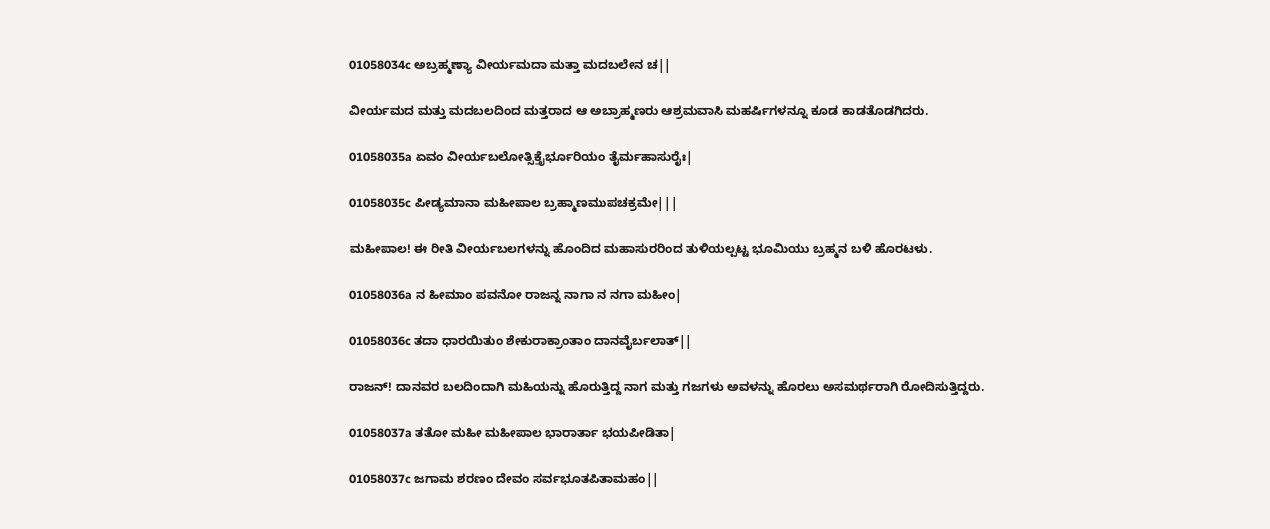01058034c ಅಬ್ರಹ್ಮಣ್ಯಾ ವೀರ್ಯಮದಾ ಮತ್ತಾ ಮದಬಲೇನ ಚ||

ವೀರ್ಯಮದ ಮತ್ತು ಮದಬಲದಿಂದ ಮತ್ತರಾದ ಆ ಅಬ್ರಾಹ್ಮಣರು ಆಶ್ರಮವಾಸಿ ಮಹರ್ಷಿಗಳನ್ನೂ ಕೂಡ ಕಾಡತೊಡಗಿದರು.

01058035a ಏವಂ ವೀರ್ಯಬಲೋತ್ಸಿಕ್ತೈರ್ಭೂರಿಯಂ ತೈರ್ಮಹಾಸುರೈಃ|

01058035c ಪೀಡ್ಯಮಾನಾ ಮಹೀಪಾಲ ಬ್ರಹ್ಮಾಣಮುಪಚಕ್ರಮೇ|||

ಮಹೀಪಾಲ! ಈ ರೀತಿ ವೀರ್ಯಬಲಗಳನ್ನು ಹೊಂದಿದ ಮಹಾಸುರರಿಂದ ತುಳಿಯಲ್ಪಟ್ಟ ಭೂಮಿಯು ಬ್ರಹ್ಮನ ಬಳಿ ಹೊರಟಳು.

01058036a ನ ಹೀಮಾಂ ಪವನೋ ರಾಜನ್ನ ನಾಗಾ ನ ನಗಾ ಮಹೀಂ|

01058036c ತದಾ ಧಾರಯಿತುಂ ಶೇಕುರಾಕ್ರಾಂತಾಂ ದಾನವೈರ್ಬಲಾತ್||

ರಾಜನ್! ದಾನವರ ಬಲದಿಂದಾಗಿ ಮಹಿಯನ್ನು ಹೊರುತ್ತಿದ್ದ ನಾಗ ಮತ್ತು ಗಜಗಳು ಅವಳನ್ನು ಹೊರಲು ಅಸಮರ್ಥರಾಗಿ ರೋದಿಸುತ್ತಿದ್ದರು.

01058037a ತತೋ ಮಹೀ ಮಹೀಪಾಲ ಭಾರಾರ್ತಾ ಭಯಪೀಡಿತಾ|

01058037c ಜಗಾಮ ಶರಣಂ ದೇವಂ ಸರ್ವಭೂತಪಿತಾಮಹಂ||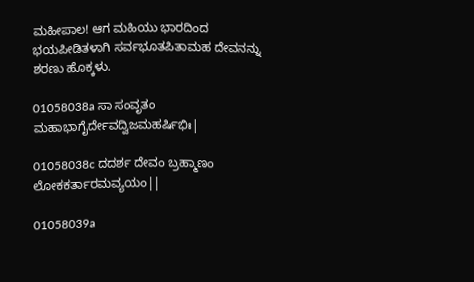ಮಹೀಪಾಲ! ಆಗ ಮಹಿಯು ಭಾರದಿಂದ ಭಯಪೀಡಿತಳಾಗಿ ಸರ್ವಭೂತಪಿತಾಮಹ ದೇವನನ್ನು ಶರಣು ಹೊಕ್ಕಳು.

01058038a ಸಾ ಸಂವೃತಂ ಮಹಾಭಾಗೈರ್ದೇವದ್ವಿಜಮಹರ್ಷಿಭಿಃ|

01058038c ದದರ್ಶ ದೇವಂ ಬ್ರಹ್ಮಾಣಂ ಲೋಕಕರ್ತಾರಮವ್ಯಯಂ||

01058039a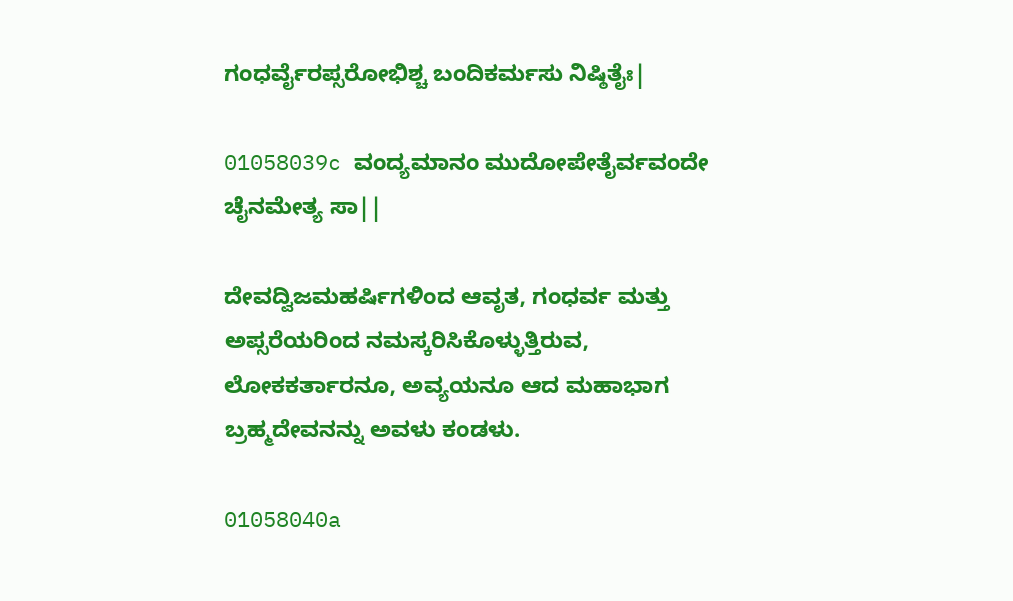ಗಂಧರ್ವೈರಪ್ಸರೋಭಿಶ್ಚ ಬಂದಿಕರ್ಮಸು ನಿಷ್ಠಿತೈಃ|

01058039c ವಂದ್ಯಮಾನಂ ಮುದೋಪೇತೈರ್ವವಂದೇ ಚೈನಮೇತ್ಯ ಸಾ||

ದೇವದ್ವಿಜಮಹರ್ಷಿಗಳಿಂದ ಆವೃತ, ಗಂಧರ್ವ ಮತ್ತು ಅಪ್ಸರೆಯರಿಂದ ನಮಸ್ಕರಿಸಿಕೊಳ್ಳುತ್ತಿರುವ, ಲೋಕಕರ್ತಾರನೂ, ಅವ್ಯಯನೂ ಆದ ಮಹಾಭಾಗ ಬ್ರಹ್ಮದೇವನನ್ನು ಅವಳು ಕಂಡಳು.

01058040a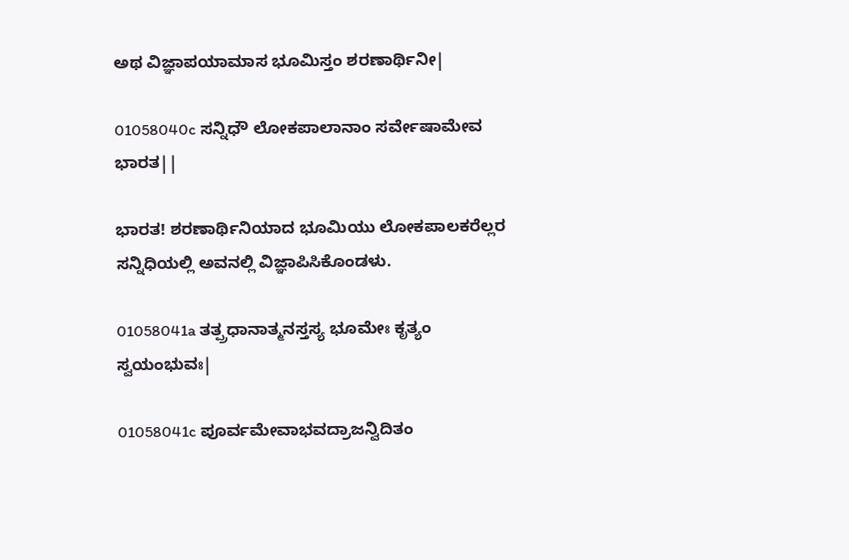ಅಥ ವಿಜ್ಞಾಪಯಾಮಾಸ ಭೂಮಿಸ್ತಂ ಶರಣಾರ್ಥಿನೀ|

01058040c ಸನ್ನಿಧೌ ಲೋಕಪಾಲಾನಾಂ ಸರ್ವೇಷಾಮೇವ ಭಾರತ||

ಭಾರತ! ಶರಣಾರ್ಥಿನಿಯಾದ ಭೂಮಿಯು ಲೋಕಪಾಲಕರೆಲ್ಲರ ಸನ್ನಿಧಿಯಲ್ಲಿ ಅವನಲ್ಲಿ ವಿಜ್ಞಾಪಿಸಿಕೊಂಡಳು.

01058041a ತತ್ಪ್ರಧಾನಾತ್ಮನಸ್ತಸ್ಯ ಭೂಮೇಃ ಕೃತ್ಯಂ ಸ್ವಯಂಭುವಃ|

01058041c ಪೂರ್ವಮೇವಾಭವದ್ರಾಜನ್ವಿದಿತಂ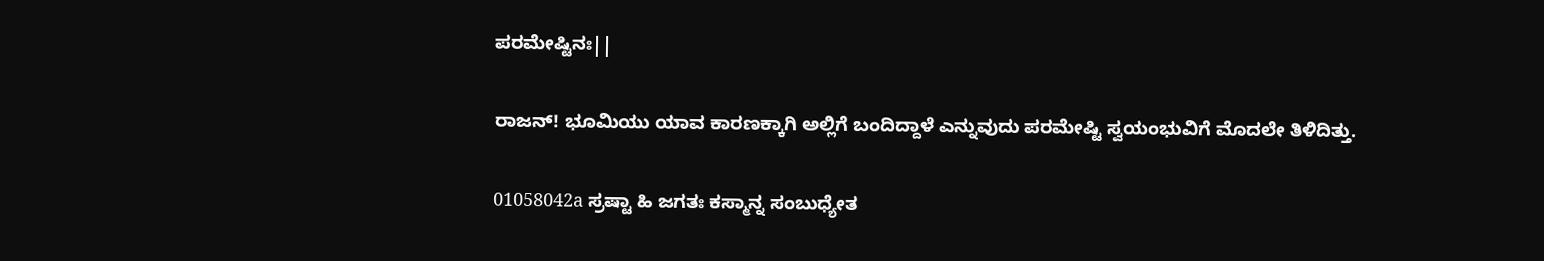ಪರಮೇಷ್ಟಿನಃ||

ರಾಜನ್! ಭೂಮಿಯು ಯಾವ ಕಾರಣಕ್ಕಾಗಿ ಅಲ್ಲಿಗೆ ಬಂದಿದ್ದಾಳೆ ಎನ್ನುವುದು ಪರಮೇಷ್ಟಿ ಸ್ವಯಂಭುವಿಗೆ ಮೊದಲೇ ತಿಳಿದಿತ್ತು.

01058042a ಸ್ರಷ್ಟಾ ಹಿ ಜಗತಃ ಕಸ್ಮಾನ್ನ ಸಂಬುಧ್ಯೇತ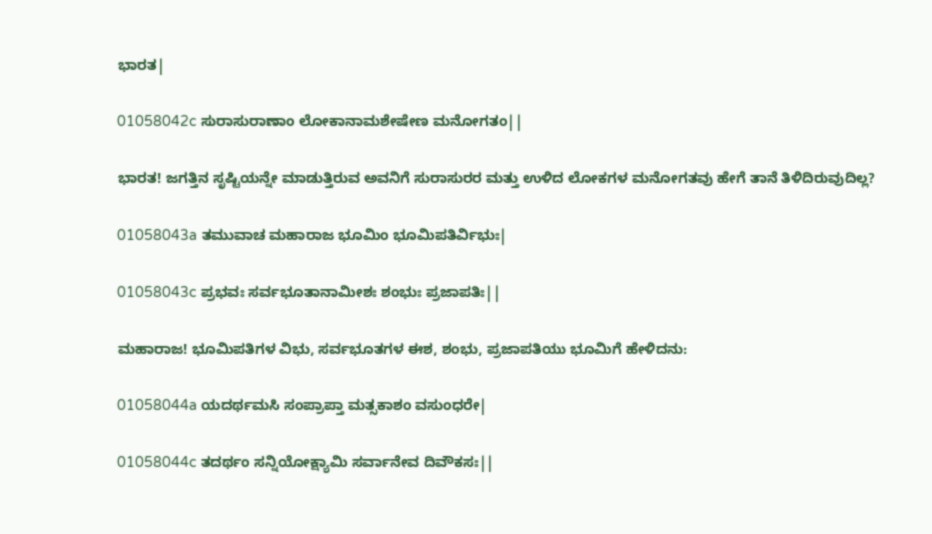ಭಾರತ|

01058042c ಸುರಾಸುರಾಣಾಂ ಲೋಕಾನಾಮಶೇಷೇಣ ಮನೋಗತಂ||

ಭಾರತ! ಜಗತ್ತಿನ ಸೃಷ್ಟಿಯನ್ನೇ ಮಾಡುತ್ತಿರುವ ಅವನಿಗೆ ಸುರಾಸುರರ ಮತ್ತು ಉಳಿದ ಲೋಕಗಳ ಮನೋಗತವು ಹೇಗೆ ತಾನೆ ತಿಳಿದಿರುವುದಿಲ್ಲ?

01058043a ತಮುವಾಚ ಮಹಾರಾಜ ಭೂಮಿಂ ಭೂಮಿಪತಿರ್ವಿಭುಃ|

01058043c ಪ್ರಭವಃ ಸರ್ವಭೂತಾನಾಮೀಶಃ ಶಂಭುಃ ಪ್ರಜಾಪತಿಃ||

ಮಹಾರಾಜ! ಭೂಮಿಪತಿಗಳ ವಿಭು, ಸರ್ವಭೂತಗಳ ಈಶ, ಶಂಭು, ಪ್ರಜಾಪತಿಯು ಭೂಮಿಗೆ ಹೇಳಿದನು:

01058044a ಯದರ್ಥಮಸಿ ಸಂಪ್ರಾಪ್ತಾ ಮತ್ಸಕಾಶಂ ವಸುಂಧರೇ|

01058044c ತದರ್ಥಂ ಸನ್ನಿಯೋಕ್ಷ್ಯಾಮಿ ಸರ್ವಾನೇವ ದಿವೌಕಸಃ||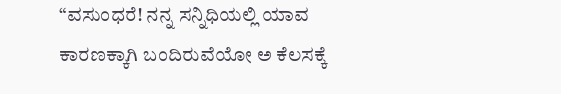“ವಸುಂಧರೆ! ನನ್ನ ಸನ್ನಿಧಿಯಲ್ಲಿ ಯಾವ ಕಾರಣಕ್ಕಾಗಿ ಬಂದಿರುವೆಯೋ ಅ ಕೆಲಸಕ್ಕೆ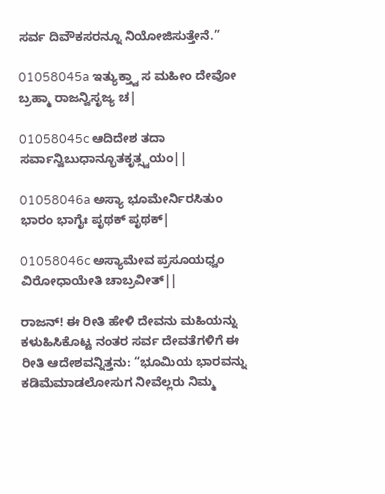ಸರ್ವ ದಿವೌಕಸರನ್ನೂ ನಿಯೋಜಿಸುತ್ತೇನೆ.”

01058045a ಇತ್ಯುಕ್ತ್ವಾ ಸ ಮಹೀಂ ದೇವೋ ಬ್ರಹ್ಮಾ ರಾಜನ್ವಿಸೃಜ್ಯ ಚ|

01058045c ಆದಿದೇಶ ತದಾ ಸರ್ವಾನ್ವಿಬುಧಾನ್ಭೂತಕೃತ್ಸ್ವಯಂ||

01058046a ಅಸ್ಯಾ ಭೂಮೇರ್ನಿರಸಿತುಂ ಭಾರಂ ಭಾಗೈಃ ಪೃಥಕ್ ಪೃಥಕ್|

01058046c ಅಸ್ಯಾಮೇವ ಪ್ರಸೂಯಧ್ವಂ ವಿರೋಧಾಯೇತಿ ಚಾಬ್ರವೀತ್||

ರಾಜನ್! ಈ ರೀತಿ ಹೇಳಿ ದೇವನು ಮಹಿಯನ್ನು ಕಳುಹಿಸಿಕೊಟ್ಟ ನಂತರ ಸರ್ವ ದೇವತೆಗಳಿಗೆ ಈ ರೀತಿ ಆದೇಶವನ್ನಿತ್ತನು: “ಭೂಮಿಯ ಭಾರವನ್ನು ಕಡಿಮೆಮಾಡಲೋಸುಗ ನೀವೆಲ್ಲರು ನಿಮ್ಮ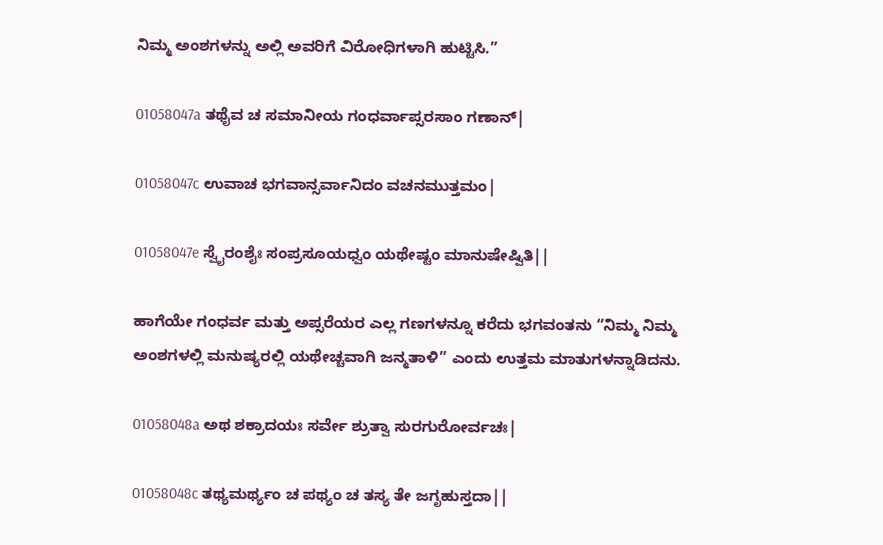ನಿಮ್ಮ ಅಂಶಗಳನ್ನು ಅಲ್ಲಿ ಅವರಿಗೆ ವಿರೋಧಿಗಳಾಗಿ ಹುಟ್ಟಿಸಿ.”

01058047a ತಥೈವ ಚ ಸಮಾನೀಯ ಗಂಧರ್ವಾಪ್ಸರಸಾಂ ಗಣಾನ್|

01058047c ಉವಾಚ ಭಗವಾನ್ಸರ್ವಾನಿದಂ ವಚನಮುತ್ತಮಂ|

01058047e ಸ್ವೈರಂಶೈಃ ಸಂಪ್ರಸೂಯಧ್ವಂ ಯಥೇಷ್ಟಂ ಮಾನುಷೇಷ್ವಿತಿ||

ಹಾಗೆಯೇ ಗಂಧರ್ವ ಮತ್ತು ಅಪ್ಸರೆಯರ ಎಲ್ಲ ಗಣಗಳನ್ನೂ ಕರೆದು ಭಗವಂತನು “ನಿಮ್ಮ ನಿಮ್ಮ ಅಂಶಗಳಲ್ಲಿ ಮನುಷ್ಯರಲ್ಲಿ ಯಥೇಚ್ಚವಾಗಿ ಜನ್ಮತಾಳಿ” ಎಂದು ಉತ್ತಮ ಮಾತುಗಳನ್ನಾಡಿದನು.

01058048a ಅಥ ಶಕ್ರಾದಯಃ ಸರ್ವೇ ಶ್ರುತ್ವಾ ಸುರಗುರೋರ್ವಚಃ|

01058048c ತಥ್ಯಮರ್ಥ್ಯಂ ಚ ಪಥ್ಯಂ ಚ ತಸ್ಯ ತೇ ಜಗೃಹುಸ್ತದಾ||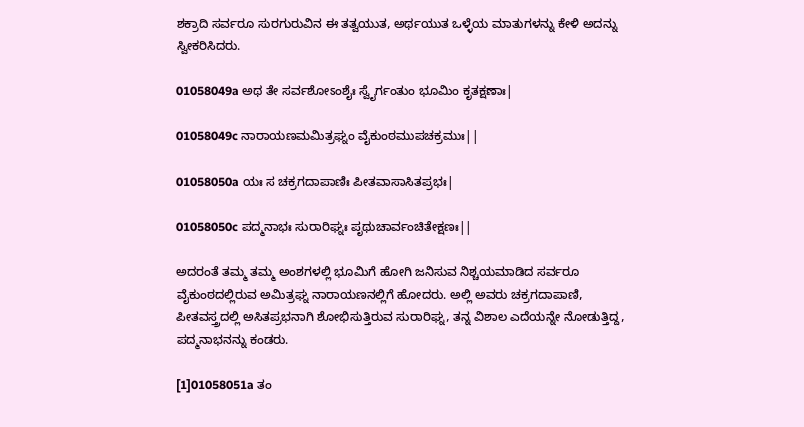ಶಕ್ರಾದಿ ಸರ್ವರೂ ಸುರಗುರುವಿನ ಈ ತತ್ವಯುತ, ಅರ್ಥಯುತ ಒಳ್ಳೆಯ ಮಾತುಗಳನ್ನು ಕೇಳಿ ಅದನ್ನು ಸ್ವೀಕರಿಸಿದರು.

01058049a ಅಥ ತೇ ಸರ್ವಶೋಽಂಶೈಃ ಸ್ವೈರ್ಗಂತುಂ ಭೂಮಿಂ ಕೃತಕ್ಷಣಾಃ|

01058049c ನಾರಾಯಣಮಮಿತ್ರಘ್ನಂ ವೈಕುಂಠಮುಪಚಕ್ರಮುಃ||

01058050a ಯಃ ಸ ಚಕ್ರಗದಾಪಾಣಿಃ ಪೀತವಾಸಾಸಿತಪ್ರಭಃ|

01058050c ಪದ್ಮನಾಭಃ ಸುರಾರಿಘ್ನಃ ಪೃಥುಚಾರ್ವಂಚಿತೇಕ್ಷಣಃ||

ಅದರಂತೆ ತಮ್ಮ ತಮ್ಮ ಅಂಶಗಳಲ್ಲಿ ಭೂಮಿಗೆ ಹೋಗಿ ಜನಿಸುವ ನಿಶ್ಚಯಮಾಡಿದ ಸರ್ವರೂ ವೈಕುಂಠದಲ್ಲಿರುವ ಅಮಿತ್ರಘ್ನ ನಾರಾಯಣನಲ್ಲಿಗೆ ಹೋದರು. ಅಲ್ಲಿ ಅವರು ಚಕ್ರಗದಾಪಾಣಿ, ಪೀತವಸ್ತ್ರದಲ್ಲಿ ಅಸಿತಪ್ರಭನಾಗಿ ಶೋಭಿಸುತ್ತಿರುವ ಸುರಾರಿಘ್ನ, ತನ್ನ ವಿಶಾಲ ಎದೆಯನ್ನೇ ನೋಡುತ್ತಿದ್ದ, ಪದ್ಮನಾಭನನ್ನು ಕಂಡರು.

[1]01058051a ತಂ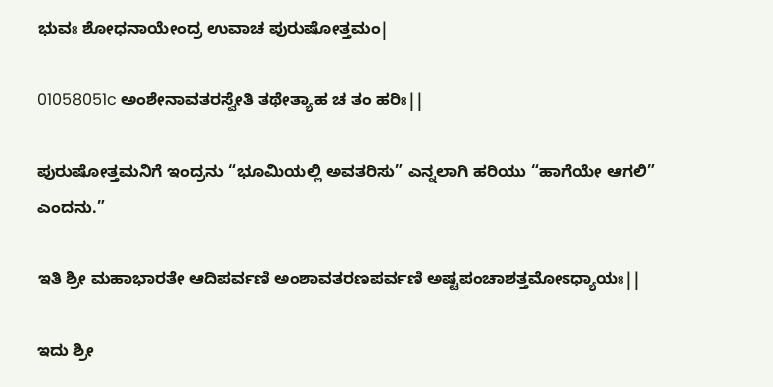ಭುವಃ ಶೋಧನಾಯೇಂದ್ರ ಉವಾಚ ಪುರುಷೋತ್ತಮಂ|

01058051c ಅಂಶೇನಾವತರಸ್ವೇತಿ ತಥೇತ್ಯಾಹ ಚ ತಂ ಹರಿಃ||

ಪುರುಷೋತ್ತಮನಿಗೆ ಇಂದ್ರನು “ಭೂಮಿಯಲ್ಲಿ ಅವತರಿಸು” ಎನ್ನಲಾಗಿ ಹರಿಯು “ಹಾಗೆಯೇ ಆಗಲಿ” ಎಂದನು.”

ಇತಿ ಶ್ರೀ ಮಹಾಭಾರತೇ ಆದಿಪರ್ವಣಿ ಅಂಶಾವತರಣಪರ್ವಣಿ ಅಷ್ಟಪಂಚಾಶತ್ತಮೋಽಧ್ಯಾಯಃ||

ಇದು ಶ್ರೀ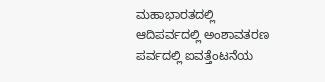ಮಹಾಭಾರತದಲ್ಲಿ ಆದಿಪರ್ವದಲ್ಲಿ ಅಂಶಾವತರಣ ಪರ್ವದಲ್ಲಿ ಐವತ್ತೆಂಟನೆಯ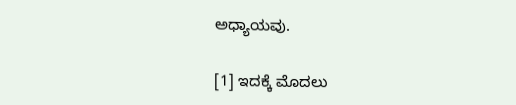ಅಧ್ಯಾಯವು.

[1] ಇದಕ್ಕೆ ಮೊದಲು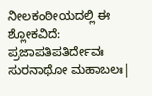ನೀಲಕಂಠೀಯದಲ್ಲಿ ಈ ಶ್ಲೋಕವಿದೆ: ಪ್ರಜಾಪತಿಪತಿರ್ದೇವಃ ಸುರನಾಥೋ ಮಹಾಬಲಃ|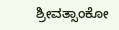ಶ್ರೀವತ್ಸಾಂಕೋ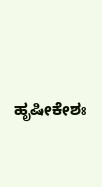ಹೃಷೀಕೇಶಃ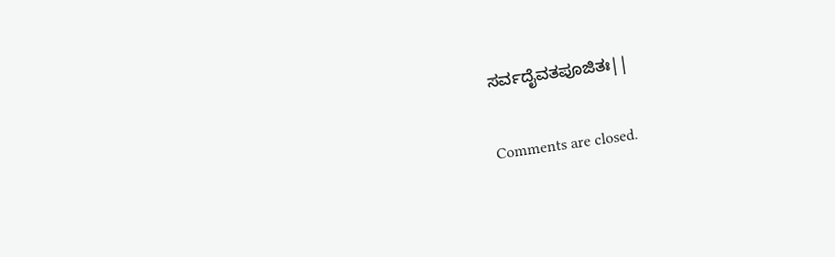ಸರ್ವದೈವತಪೂಜಿತಃ||

Comments are closed.